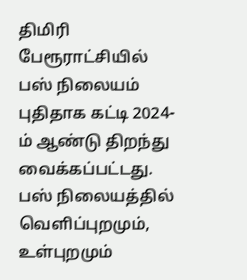திமிரி பேரூராட்சியில் பஸ் நிலையம் புதிதாக கட்டி 2024-ம் ஆண்டு திறந்து வைக்கப்பட்டது. பஸ் நிலையத்தில் வெளிப்புறமும், உள்புறமும்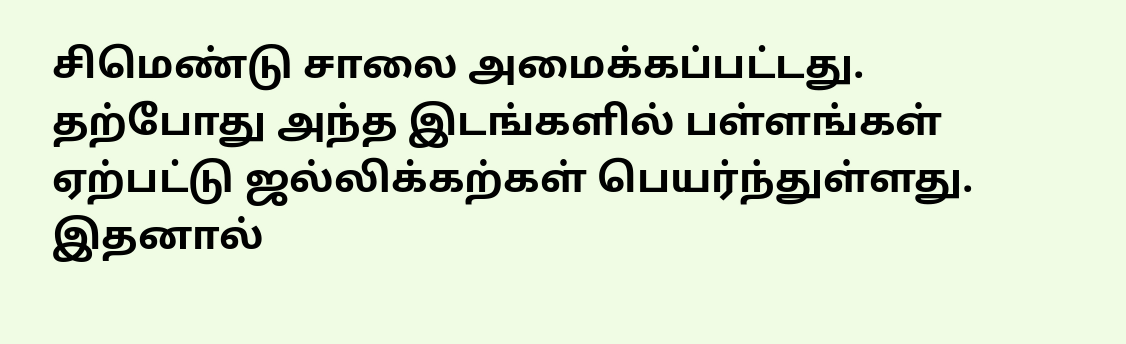சிமெண்டு சாலை அமைக்கப்பட்டது. தற்போது அந்த இடங்களில் பள்ளங்கள் ஏற்பட்டு ஜல்லிக்கற்கள் பெயர்ந்துள்ளது. இதனால்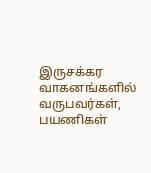இருசக்கர வாகனங்களில் வருபவர்கள், பயணிகள்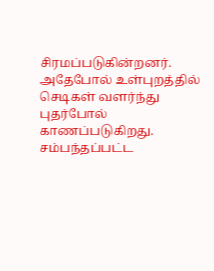சிரமப்படுகின்றனர். அதேபோல் உள்புறத்தில் செடிகள் வளர்ந்து புதர்போல் காணப்படுகிறது. சம்பந்தப்பட்ட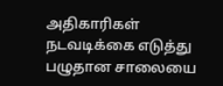அதிகாரிகள் நடவடிக்கை எடுத்து பழுதான சாலையை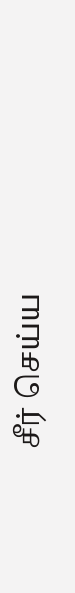சீர் செய்ய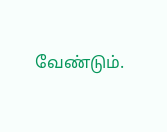வேண்டும்.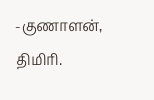-குணாளன், திமிரி.